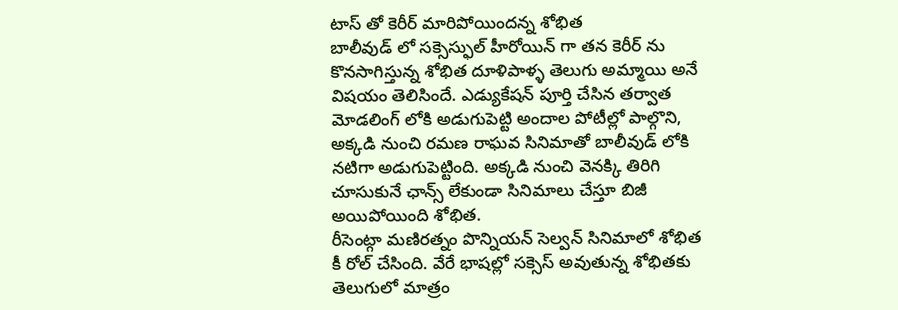టాస్ తో కెరీర్ మారిపోయిందన్న శోభిత
బాలీవుడ్ లో సక్సెస్ఫుల్ హీరోయిన్ గా తన కెరీర్ ను కొనసాగిస్తున్న శోభిత దూళిపాళ్ళ తెలుగు అమ్మాయి అనే విషయం తెలిసిందే. ఎడ్యుకేషన్ పూర్తి చేసిన తర్వాత మోడలింగ్ లోకి అడుగుపెట్టి అందాల పోటీల్లో పాల్గొని, అక్కడి నుంచి రమణ రాఘవ సినిమాతో బాలీవుడ్ లోకి నటిగా అడుగుపెట్టింది. అక్కడి నుంచి వెనక్కి తిరిగి చూసుకునే ఛాన్స్ లేకుండా సినిమాలు చేస్తూ బిజీ అయిపోయింది శోభిత.
రీసెంట్గా మణిరత్నం పొన్నియన్ సెల్వన్ సినిమాలో శోభిత కీ రోల్ చేసింది. వేరే భాషల్లో సక్సెస్ అవుతున్న శోభితకు తెలుగులో మాత్రం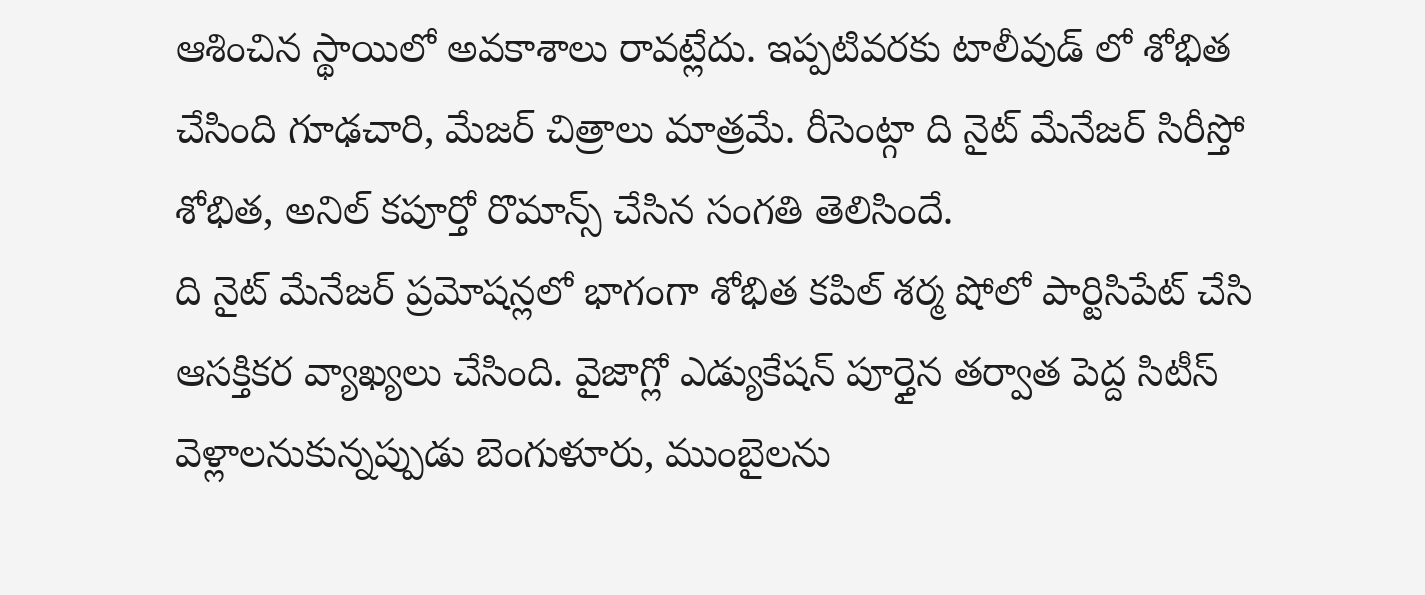ఆశించిన స్థాయిలో అవకాశాలు రావట్లేదు. ఇప్పటివరకు టాలీవుడ్ లో శోభిత చేసింది గూఢచారి, మేజర్ చిత్రాలు మాత్రమే. రీసెంట్గా ది నైట్ మేనేజర్ సిరీస్తో శోభిత, అనిల్ కపూర్తో రొమాన్స్ చేసిన సంగతి తెలిసిందే.
ది నైట్ మేనేజర్ ప్రమోషన్లలో భాగంగా శోభిత కపిల్ శర్మ షోలో పార్టిసిపేట్ చేసి ఆసక్తికర వ్యాఖ్యలు చేసింది. వైజాగ్లో ఎడ్యుకేషన్ పూర్తైన తర్వాత పెద్ద సిటీస్ వెళ్లాలనుకున్నప్పుడు బెంగుళూరు, ముంబైలను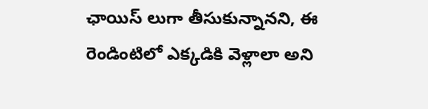ఛాయిస్ లుగా తీసుకున్నానని, ఈ రెండింటిలో ఎక్కడికి వెళ్లాలా అని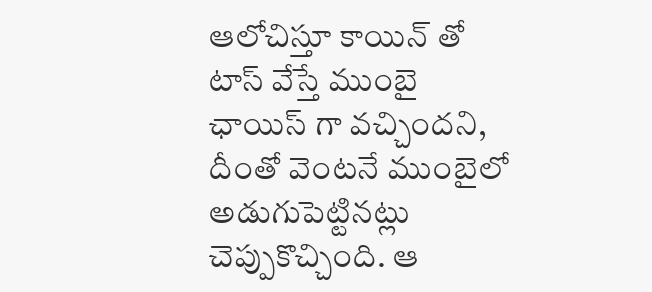ఆలోచిస్తూ కాయిన్ తో టాస్ వేస్తే ముంబై ఛాయిస్ గా వచ్చిందని, దీంతో వెంటనే ముంబైలో అడుగుపెట్టినట్లు చెప్పుకొచ్చింది. ఆ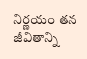నిర్ణయం తన జీవితాన్ని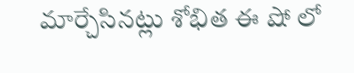మార్చేసినట్లు శోభిత ఈ షో లో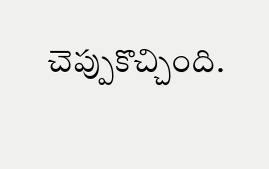చెప్పుకొచ్చింది.